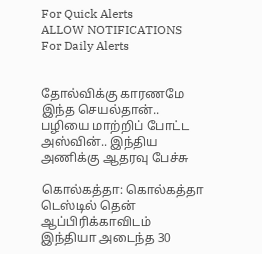For Quick Alerts
ALLOW NOTIFICATIONS
For Daily Alerts


தோல்விக்கு காரணமே இந்த செயல்தான்.. பழியை மாற்றிப் போட்ட அஸ்வின்.. இந்திய அணிக்கு ஆதரவு பேச்சு

கொல்கத்தா: கொல்கத்தா டெஸ்டில் தென் ஆப்பிரிக்காவிடம் இந்தியா அடைந்த 30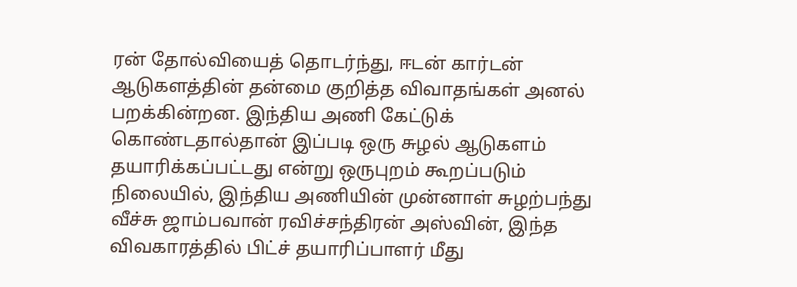ரன் தோல்வியைத் தொடர்ந்து, ஈடன் கார்டன் ஆடுகளத்தின் தன்மை குறித்த விவாதங்கள் அனல் பறக்கின்றன. இந்திய அணி கேட்டுக் கொண்டதால்தான் இப்படி ஒரு சுழல் ஆடுகளம் தயாரிக்கப்பட்டது என்று ஒருபுறம் கூறப்படும் நிலையில், இந்திய அணியின் முன்னாள் சுழற்பந்து வீச்சு ஜாம்பவான் ரவிச்சந்திரன் அஸ்வின், இந்த விவகாரத்தில் பிட்ச் தயாரிப்பாளர் மீது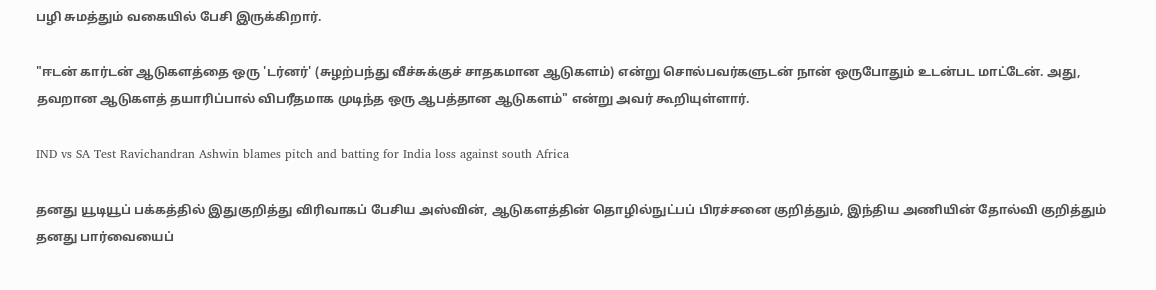பழி சுமத்தும் வகையில் பேசி இருக்கிறார்.

"ஈடன் கார்டன் ஆடுகளத்தை ஒரு 'டர்னர்' (சுழற்பந்து வீச்சுக்குச் சாதகமான ஆடுகளம்) என்று சொல்பவர்களுடன் நான் ஒருபோதும் உடன்பட மாட்டேன். அது, தவறான ஆடுகளத் தயாரிப்பால் விபரீதமாக முடிந்த ஒரு ஆபத்தான ஆடுகளம்" என்று அவர் கூறியுள்ளார்.

IND vs SA Test Ravichandran Ashwin blames pitch and batting for India loss against south Africa

தனது யூடியூப் பக்கத்தில் இதுகுறித்து விரிவாகப் பேசிய அஸ்வின், ஆடுகளத்தின் தொழில்நுட்பப் பிரச்சனை குறித்தும், இந்திய அணியின் தோல்வி குறித்தும் தனது பார்வையைப்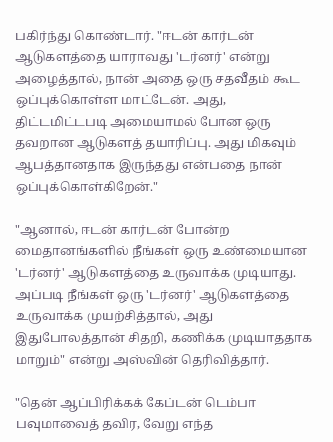பகிர்ந்து கொண்டார். "ஈடன் கார்டன் ஆடுகளத்தை யாராவது 'டர்னர்' என்று அழைத்தால், நான் அதை ஒரு சதவீதம் கூட ஒப்புக்கொள்ள மாட்டேன். அது, திட்டமிட்டபடி அமையாமல் போன ஒரு தவறான ஆடுகளத் தயாரிப்பு. அது மிகவும் ஆபத்தானதாக இருந்தது என்பதை நான் ஒப்புக்கொள்கிறேன்."

"ஆனால், ஈடன் கார்டன் போன்ற மைதானங்களில் நீங்கள் ஒரு உண்மையான 'டர்னர்' ஆடுகளத்தை உருவாக்க முடியாது. அப்படி நீங்கள் ஒரு 'டர்னர்' ஆடுகளத்தை உருவாக்க முயற்சித்தால், அது இதுபோலத்தான் சிதறி, கணிக்க முடியாததாக மாறும்" என்று அஸ்வின் தெரிவித்தார்.

"தென் ஆப்பிரிக்கக் கேப்டன் டெம்பா பவுமாவைத் தவிர, வேறு எந்த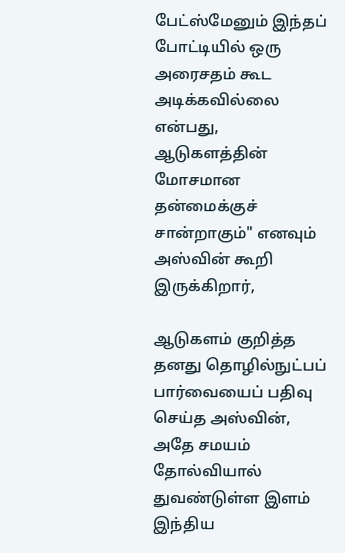பேட்ஸ்மேனும் இந்தப் போட்டியில் ஒரு அரைசதம் கூட அடிக்கவில்லை என்பது, ஆடுகளத்தின் மோசமான தன்மைக்குச் சான்றாகும்" எனவும் அஸ்வின் கூறி இருக்கிறார்,

ஆடுகளம் குறித்த தனது தொழில்நுட்பப் பார்வையைப் பதிவு செய்த அஸ்வின், அதே சமயம் தோல்வியால் துவண்டுள்ள இளம் இந்திய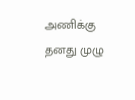அணிக்கு தனது முழு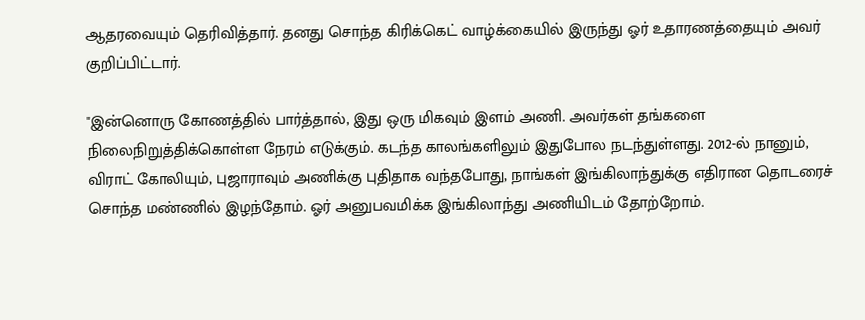ஆதரவையும் தெரிவித்தார். தனது சொந்த கிரிக்கெட் வாழ்க்கையில் இருந்து ஓர் உதாரணத்தையும் அவர் குறிப்பிட்டார்.

"இன்னொரு கோணத்தில் பார்த்தால், இது ஒரு மிகவும் இளம் அணி. அவர்கள் தங்களை நிலைநிறுத்திக்கொள்ள நேரம் எடுக்கும். கடந்த காலங்களிலும் இதுபோல நடந்துள்ளது. 2012-ல் நானும், விராட் கோலியும், புஜாராவும் அணிக்கு புதிதாக வந்தபோது, நாங்கள் இங்கிலாந்துக்கு எதிரான தொடரைச் சொந்த மண்ணில் இழந்தோம். ஓர் அனுபவமிக்க இங்கிலாந்து அணியிடம் தோற்றோம்.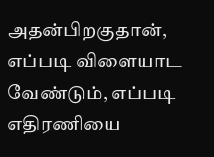அதன்பிறகுதான், எப்படி விளையாட வேண்டும், எப்படி எதிரணியை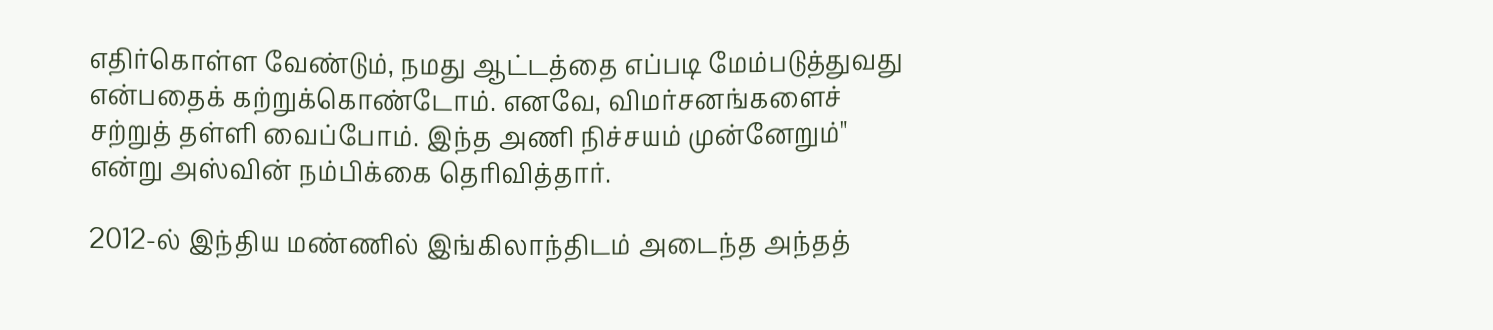எதிர்கொள்ள வேண்டும், நமது ஆட்டத்தை எப்படி மேம்படுத்துவது என்பதைக் கற்றுக்கொண்டோம். எனவே, விமர்சனங்களைச் சற்றுத் தள்ளி வைப்போம். இந்த அணி நிச்சயம் முன்னேறும்" என்று அஸ்வின் நம்பிக்கை தெரிவித்தார்.

2012-ல் இந்திய மண்ணில் இங்கிலாந்திடம் அடைந்த அந்தத்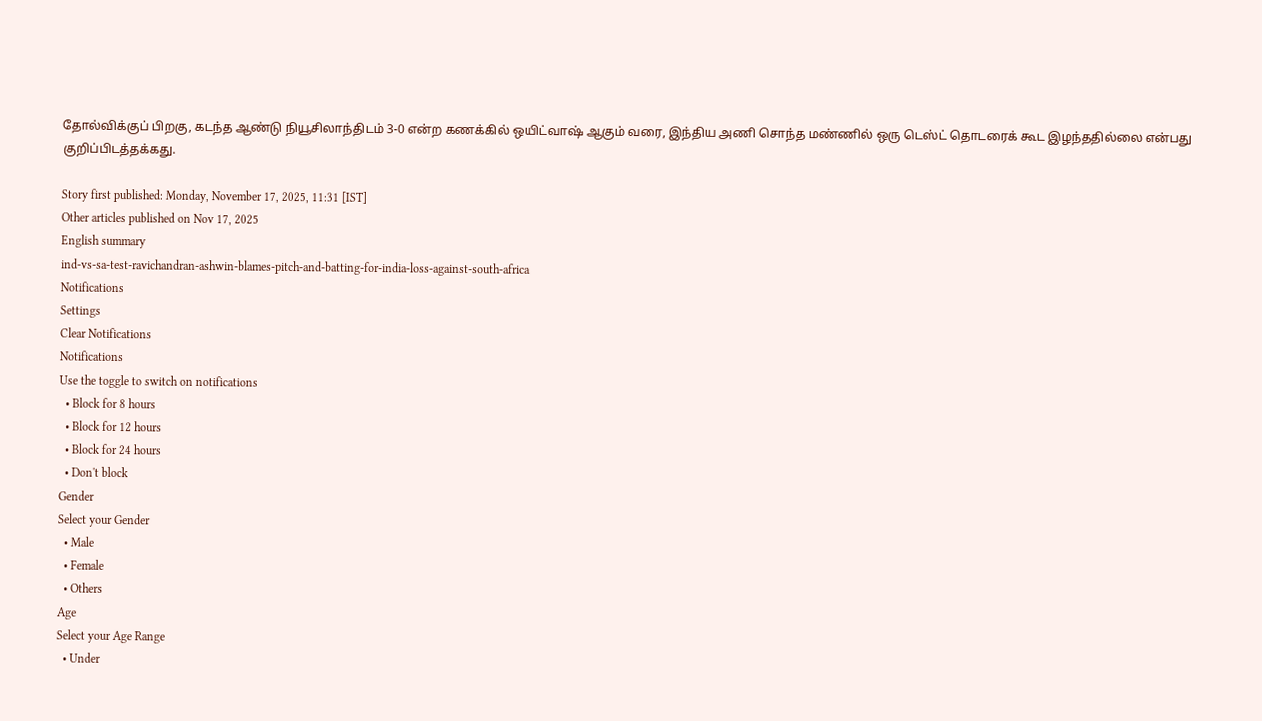தோல்விக்குப் பிறகு, கடந்த ஆண்டு நியூசிலாந்திடம் 3-0 என்ற கணக்கில் ஒயிட்வாஷ் ஆகும் வரை, இந்திய அணி சொந்த மண்ணில் ஒரு டெஸ்ட் தொடரைக் கூட இழந்ததில்லை என்பது குறிப்பிடத்தக்கது.

Story first published: Monday, November 17, 2025, 11:31 [IST]
Other articles published on Nov 17, 2025
English summary
ind-vs-sa-test-ravichandran-ashwin-blames-pitch-and-batting-for-india-loss-against-south-africa
Notifications
Settings
Clear Notifications
Notifications
Use the toggle to switch on notifications
  • Block for 8 hours
  • Block for 12 hours
  • Block for 24 hours
  • Don't block
Gender
Select your Gender
  • Male
  • Female
  • Others
Age
Select your Age Range
  • Under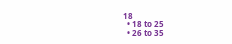18
  • 18 to 25
  • 26 to 35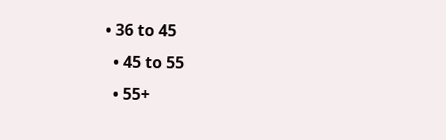• 36 to 45
  • 45 to 55
  • 55+